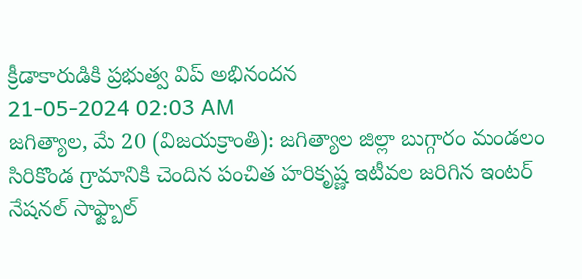క్రీడాకారుడికి ప్రభుత్వ విప్ అభినందన
21-05-2024 02:03 AM
జగిత్యాల, మే 20 (విజయక్రాంతి): జగిత్యాల జిల్లా బుగ్గారం మండలం సిరికొండ గ్రామానికి చెందిన పంచిత హరికృష్ణ ఇటీవల జరిగిన ఇంటర్ నేషనల్ సాఫ్ట్బాల్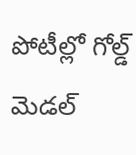పోటీల్లో గోల్డ్ మెడల్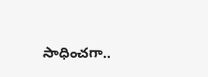సాధించగా..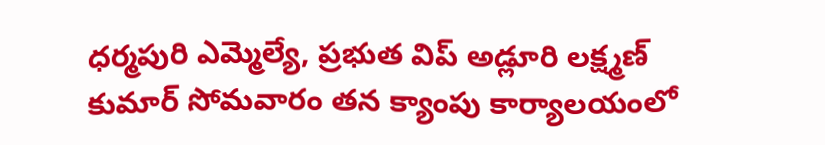ధర్మపురి ఎమ్మెల్యే, ప్రభుత విప్ అడ్లూరి లక్ష్మణ్ కుమార్ సోమవారం తన క్యాంపు కార్యాలయంలో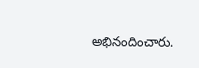అభినందించారు.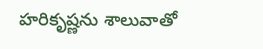హరికృష్ణను శాలువాతో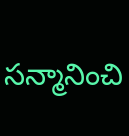సన్మానించి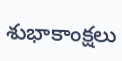శుభాకాంక్షలు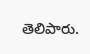తెలిపారు.